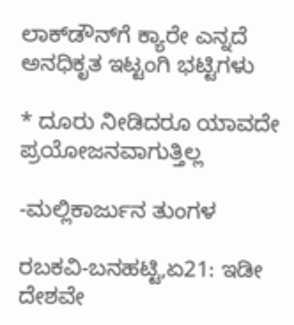ಲಾಕ್‍ಡೌನ್‍ಗೆ ಕ್ಯಾರೇ ಎನ್ನದೆ ಅನಧಿಕೃತ ಇಟ್ಟಂಗಿ ಭಟ್ಟಿಗಳು

* ದೂರು ನೀಡಿದರೂ ಯಾವದೇ ಪ್ರಯೋಜನವಾಗುತ್ತಿಲ್ಲ

-ಮಲ್ಲಿಕಾರ್ಜುನ ತುಂಗಳ

ರಬಕವಿ-ಬನಹಟ್ಟಿ,ಏ21: ಇಡೀ ದೇಶವೇ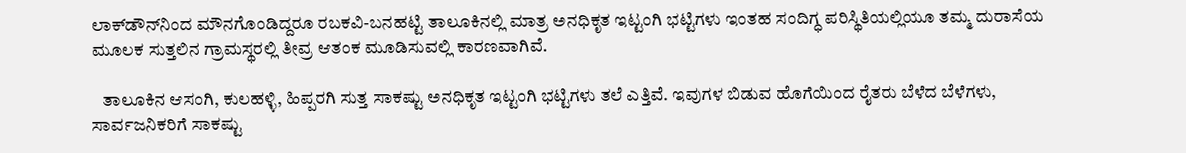ಲಾಕ್‍ಡೌನ್‍ನಿಂದ ಮೌನಗೊಂಡಿದ್ದರೂ ರಬಕವಿ-ಬನಹಟ್ಟಿ ತಾಲೂಕಿನಲ್ಲಿ ಮಾತ್ರ ಅನಧಿಕೃತ ಇಟ್ಟಂಗಿ ಭಟ್ಟಿಗಳು ಇಂತಹ ಸಂದಿಗ್ಧ ಪರಿಸ್ಥಿತಿಯಲ್ಲಿಯೂ ತಮ್ಮ ದುರಾಸೆಯ ಮೂಲಕ ಸುತ್ತಲಿನ ಗ್ರಾಮಸ್ಥರಲ್ಲಿ ತೀವ್ರ ಆತಂಕ ಮೂಡಿಸುವಲ್ಲಿ ಕಾರಣವಾಗಿವೆ.

   ತಾಲೂಕಿನ ಆಸಂಗಿ, ಕುಲಹಳ್ಳಿ, ಹಿಪ್ಪರಗಿ ಸುತ್ತ ಸಾಕಷ್ಟು ಅನಧಿಕೃತ ಇಟ್ಟಂಗಿ ಭಟ್ಟಿಗಳು ತಲೆ ಎತ್ತಿವೆ. ಇವುಗಳ ಬಿಡುವ ಹೊಗೆಯಿಂದ ರೈತರು ಬೆಳೆದ ಬೆಳೆಗಳು, ಸಾರ್ವಜನಿಕರಿಗೆ ಸಾಕಷ್ಟು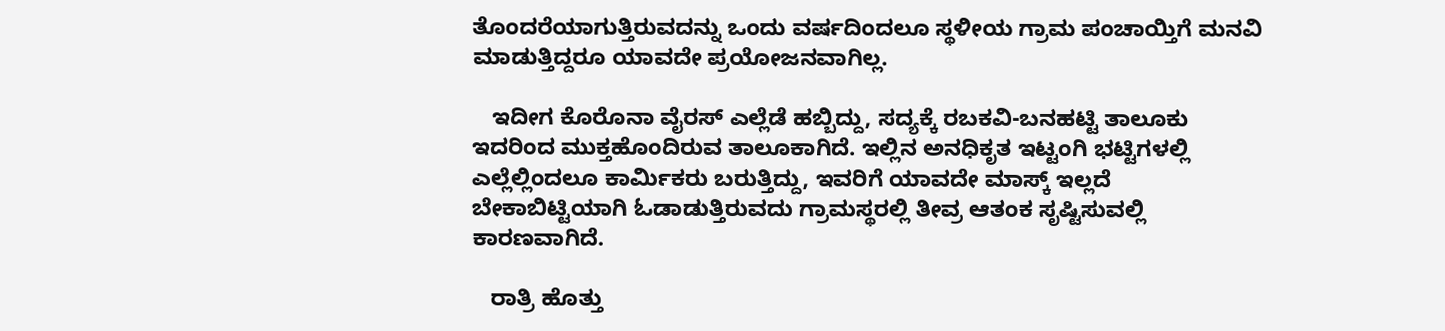ತೊಂದರೆಯಾಗುತ್ತಿರುವದನ್ನು ಒಂದು ವರ್ಷದಿಂದಲೂ ಸ್ಥಳೀಯ ಗ್ರಾಮ ಪಂಚಾಯ್ತಿಗೆ ಮನವಿ ಮಾಡುತ್ತಿದ್ದರೂ ಯಾವದೇ ಪ್ರಯೋಜನವಾಗಿಲ್ಲ.

   ಇದೀಗ ಕೊರೊನಾ ವೈರಸ್ ಎಲ್ಲೆಡೆ ಹಬ್ಬಿದ್ದು, ಸದ್ಯಕ್ಕೆ ರಬಕವಿ-ಬನಹಟ್ಟಿ ತಾಲೂಕು ಇದರಿಂದ ಮುಕ್ತಹೊಂದಿರುವ ತಾಲೂಕಾಗಿದೆ. ಇಲ್ಲಿನ ಅನಧಿಕೃತ ಇಟ್ಟಂಗಿ ಭಟ್ಟಿಗಳಲ್ಲಿ ಎಲ್ಲೆಲ್ಲಿಂದಲೂ ಕಾರ್ಮಿಕರು ಬರುತ್ತಿದ್ದು, ಇವರಿಗೆ ಯಾವದೇ ಮಾಸ್ಕ್ ಇಲ್ಲದೆ ಬೇಕಾಬಿಟ್ಟಿಯಾಗಿ ಓಡಾಡುತ್ತಿರುವದು ಗ್ರಾಮಸ್ಥರಲ್ಲಿ ತೀವ್ರ ಆತಂಕ ಸೃಷ್ಟಿಸುವಲ್ಲಿ ಕಾರಣವಾಗಿದೆ.

   ರಾತ್ರಿ ಹೊತ್ತು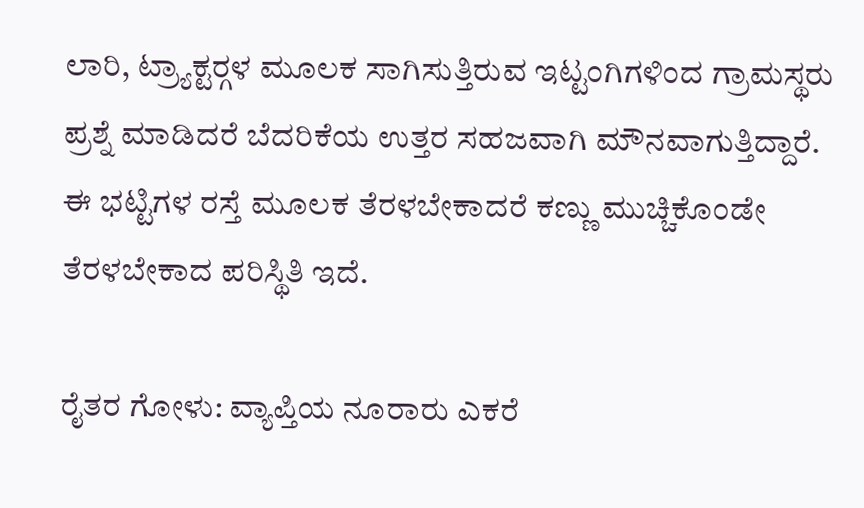ಲಾರಿ, ಟ್ರ್ಯಾಕ್ಟರ್‍ಗಳ ಮೂಲಕ ಸಾಗಿಸುತ್ತಿರುವ ಇಟ್ಟಂಗಿಗಳಿಂದ ಗ್ರಾಮಸ್ಥರು ಪ್ರಶ್ನೆ ಮಾಡಿದರೆ ಬೆದರಿಕೆಯ ಉತ್ತರ ಸಹಜವಾಗಿ ಮೌನವಾಗುತ್ತಿದ್ದಾರೆ. ಈ ಭಟ್ಟಿಗಳ ರಸ್ತೆ ಮೂಲಕ ತೆರಳಬೇಕಾದರೆ ಕಣ್ಣು ಮುಚ್ಚಿಕೊಂಡೇ ತೆರಳಬೇಕಾದ ಪರಿಸ್ಥಿತಿ ಇದೆ.

ರೈತರ ಗೋಳು: ವ್ಯಾಪ್ತಿಯ ನೂರಾರು ಎಕರೆ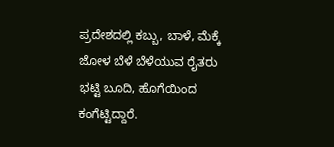ಪ್ರದೇಶದಲ್ಲಿ ಕಬ್ಬು, ಬಾಳೆ, ಮೆಕ್ಕೆ ಜೋಳ ಬೆಳೆ ಬೆಳೆಯುವ ರೈತರು ಭಟ್ಟಿ ಬೂದಿ, ಹೊಗೆಯಿಂದ ಕಂಗೆಟ್ಟಿದ್ದಾರೆ.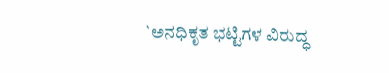`ಅನಧಿಕೃತ ಭಟ್ಟಿಗಳ ವಿರುದ್ಧ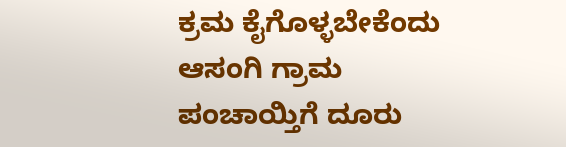ಕ್ರಮ ಕೈಗೊಳ್ಳಬೇಕೆಂದು ಆಸಂಗಿ ಗ್ರಾಮ ಪಂಚಾಯ್ತಿಗೆ ದೂರು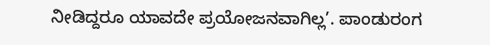ನೀಡಿದ್ದರೂ ಯಾವದೇ ಪ್ರಯೋಜನವಾಗಿಲ್ಲ’. ಪಾಂಡುರಂಗ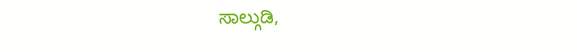ಸಾಲ್ಗುಡಿ,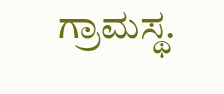ಗ್ರಾಮಸ್ಥ.